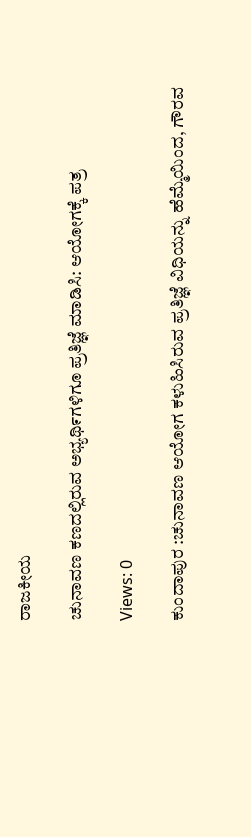ರಾಜಕೀಯ

ಚುನಾವಣ ಕಣದಲ್ಲಿರುವ ಅಭ್ಯಥಿ೯ಗಳಿಗೂ ಪ್ರತಿಜ್ಞೆ ಮಾಡಿಸಿ: ಆಯೋಗಕ್ಕೆ ಪತ್ರ

Views: 0

ಕುಂದಾಪುರ :ಚುನಾವಣ ಆಯೋಗ ಕಳುಹಿಸಿರುವ ಪ್ರತಿಜ್ಞೆ ವಿಧಿಯನ್ನು ಹೆಮ್ಮೆಯಿಂದ, ಗೌರವ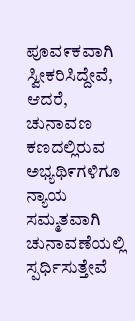ಪೂವ೯ಕವಾಗಿ ಸ್ವೀಕರಿಸಿದ್ದೇವೆ, ಆದರೆ, ಚುನಾವಣ ಕಣದಲ್ಲಿರುವ ಅಭ್ಯಥಿ೯ಗಳಿಗೂ ನ್ಯಾಯ ಸಮ್ಮತವಾಗಿ ಚುನಾವಣೆಯಲ್ಲಿ ಸ್ಪರ್ಧಿಸುತ್ತೇವೆ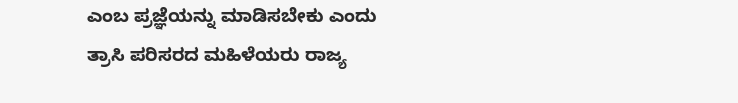ಎಂಬ ಪ್ರಜ್ಞೆಯನ್ನು ಮಾಡಿಸಬೇಕು ಎಂದು ತ್ರಾಸಿ ಪರಿಸರದ ಮಹಿಳೆಯರು ರಾಜ್ಯ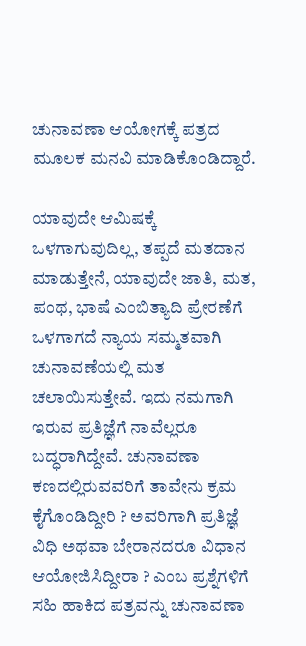ಚುನಾವಣಾ ಆಯೋಗಕ್ಕೆ ಪತ್ರದ ಮೂಲಕ ಮನವಿ ಮಾಡಿಕೊಂಡಿದ್ದಾರೆ.

ಯಾವುದೇ ಆಮಿಷಕ್ಕೆ ಒಳಗಾಗುವುದಿಲ್ಲ, ತಪ್ಪದೆ ಮತದಾನ ಮಾಡುತ್ತೇನೆ, ಯಾವುದೇ ಜಾತಿ, ಮತ, ಪಂಥ, ಭಾಷೆ ಎಂಬಿತ್ಯಾದಿ ಪ್ರೇರಣೆಗೆ ಒಳಗಾಗದೆ ನ್ಯಾಯ ಸಮ್ಮತವಾಗಿ ಚುನಾವಣೆಯಲ್ಲಿ ಮತ ಚಲಾಯಿಸುತ್ತೇವೆ. ಇದು ನಮಗಾಗಿ ಇರುವ ಪ್ರತಿಜ್ಞೆಗೆ ನಾವೆಲ್ಲರೂ ಬದ್ಧರಾಗಿದ್ದೇವೆ. ಚುನಾವಣಾ ಕಣದಲ್ಲಿರುವವರಿಗೆ ತಾವೇನು ಕ್ರಮ ಕೈಗೊಂಡಿದ್ದೀರಿ ? ಅವರಿಗಾಗಿ ಪ್ರತಿಜ್ಞೆ ವಿಧಿ ಅಥವಾ ಬೇರಾನದರೂ ವಿಧಾನ ಆಯೋಜಿಸಿದ್ದೀರಾ ? ಎಂಬ ಪ್ರಶ್ನೆಗಳಿಗೆ ಸಹಿ ಹಾಕಿದ ಪತ್ರವನ್ನು ಚುನಾವಣಾ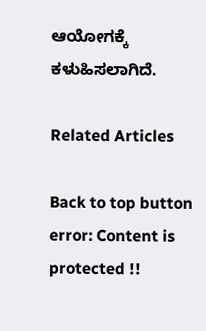ಆಯೋಗಕ್ಕೆ ಕಳುಹಿಸಲಾಗಿದೆ.

Related Articles

Back to top button
error: Content is protected !!